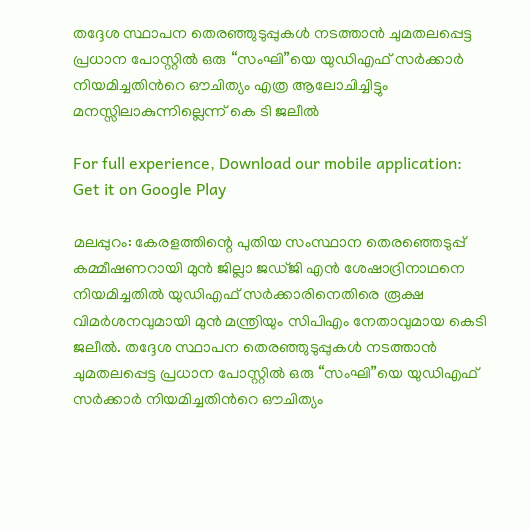തദ്ദേശ സ്ഥാപന തെരഞ്ഞുടുപ്പുകൾ നടത്താൻ ചുമതലപ്പെട്ട പ്രധാന പോസ്റ്റിൽ ഒരു “സംഘി”യെ യുഡിഎഫ് സർക്കാർ നിയമിച്ചതിന്‍റെ ഔചിത്യം എത്ര ആലോചിച്ചിട്ടും മനസ്സിലാകുന്നില്ലെന്ന് കെ ടി ജലീൽ

For full experience, Download our mobile application:
Get it on Google Play

മലപ്പുറം: കേരളത്തിന്റെ പുതിയ സംസ്ഥാന തെരഞ്ഞെടുപ്പ് കമ്മീഷണറായി മുൻ ജില്ലാ ജഡ്ജി എൻ ശേഷാദ്രിനാഥനെ നിയമിച്ചതിൽ യുഡിഎഫ് സർക്കാരിനെതിരെ രൂക്ഷ വിമർശനവുമായി മുൻ മന്ത്രിയും സിപിഎം നേതാവുമായ കെടി ജലീൽ. തദ്ദേശ സ്ഥാപന തെരഞ്ഞുടുപ്പുകൾ നടത്താൻ ചുമതലപ്പെട്ട പ്രധാന പോസ്റ്റിൽ ഒരു “സംഘി”യെ യുഡിഎഫ് സർക്കാർ നിയമിച്ചതിന്‍റെ ഔചിത്യം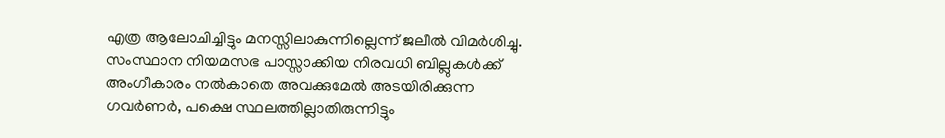എത്ര ആലോചിച്ചിട്ടും മനസ്സിലാകുന്നില്ലെന്ന് ജലീൽ വിമർശിച്ചു. സംസ്ഥാന നിയമസഭ പാസ്സാക്കിയ നിരവധി ബില്ലുകൾക്ക് അംഗീകാരം നൽകാതെ അവക്കുമേൽ അടയിരിക്കുന്ന ഗവർണർ, പക്ഷെ സ്ഥലത്തില്ലാതിരുന്നിട്ടും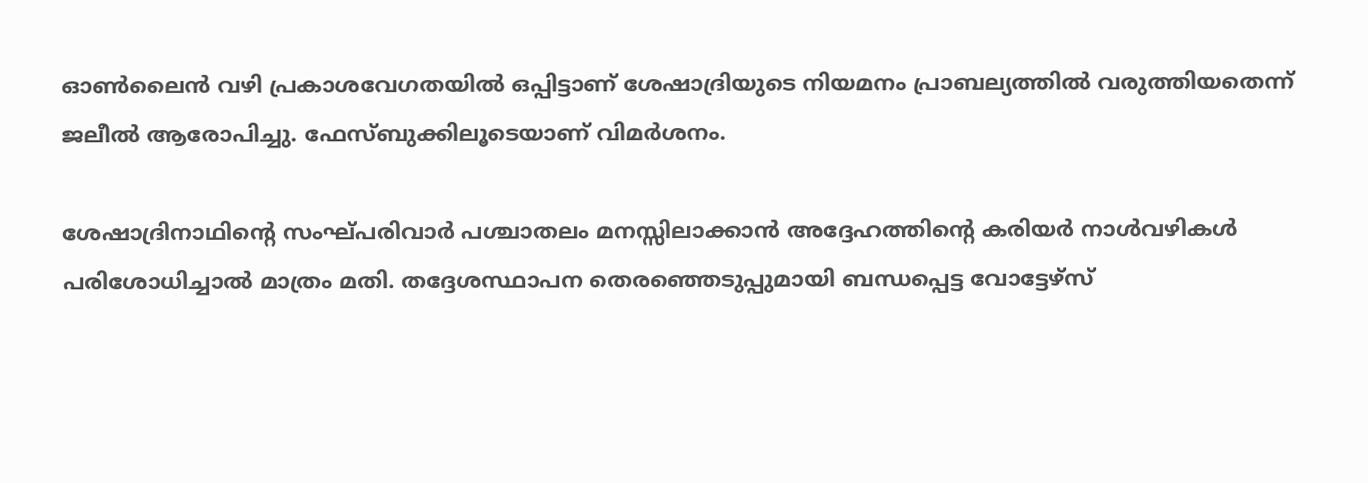ഓൺലൈൻ വഴി പ്രകാശവേഗതയിൽ ഒപ്പിട്ടാണ് ശേഷാദ്രിയുടെ നിയമനം പ്രാബല്യത്തിൽ വരുത്തിയതെന്ന് ജലീൽ ആരോപിച്ചു. ഫേസ്ബുക്കിലൂടെയാണ് വിമർശനം.

ശേഷാദ്രിനാഥിന്‍റെ സംഘ്പരിവാർ പശ്ചാതലം മനസ്സിലാക്കാൻ അദ്ദേഹത്തിന്‍റെ കരിയർ നാൾവഴികൾ പരിശോധിച്ചാൽ മാത്രം മതി. തദ്ദേശസ്ഥാപന തെരഞ്ഞെടുപ്പുമായി ബന്ധപ്പെട്ട വോട്ടേഴ്സ്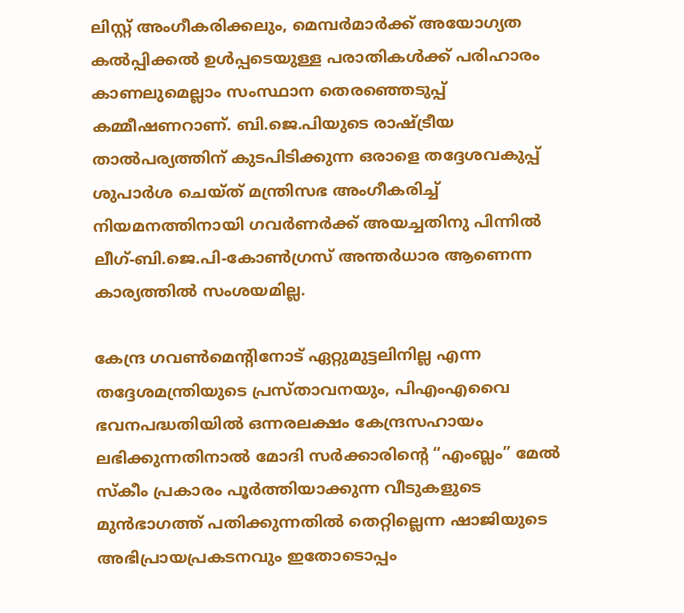ലിസ്റ്റ് അംഗീകരിക്കലും, മെമ്പർമാർക്ക് അയോഗ്യത കൽപ്പിക്കൽ ഉൾപ്പടെയുള്ള പരാതികൾക്ക് പരിഹാരം കാണലുമെല്ലാം സംസ്ഥാന തെരഞ്ഞെടുപ്പ് കമ്മീഷണറാണ്. ബി.ജെ.പിയുടെ രാഷ്ട്രീയ താൽപര്യത്തിന് കുടപിടിക്കുന്ന ഒരാളെ തദ്ദേശവകുപ്പ് ശുപാർശ ചെയ്ത് മന്ത്രിസഭ അംഗീകരിച്ച് നിയമനത്തിനായി ഗവർണർക്ക് അയച്ചതിനു പിന്നിൽ ലീഗ്-ബി.ജെ.പി-കോൺഗ്രസ് അന്തർധാര ആണെന്ന കാര്യത്തിൽ സംശയമില്ല.

കേന്ദ്ര ഗവൺമെൻ്റിനോട് ഏറ്റുമുട്ടലിനില്ല എന്ന തദ്ദേശമന്ത്രിയുടെ പ്രസ്താവനയും, പിഎംഎവൈ ഭവനപദ്ധതിയിൽ ഒന്നരലക്ഷം കേന്ദ്രസഹായം ലഭിക്കുന്നതിനാൽ മോദി സർക്കാരിന്‍റെ “എംബ്ലം” മേൽ സ്കീം പ്രകാരം പൂർത്തിയാക്കുന്ന വീടുകളുടെ മുൻഭാഗത്ത് പതിക്കുന്നതിൽ തെറ്റില്ലെന്ന ഷാജിയുടെ അഭിപ്രായപ്രകടനവും ഇതോടൊപ്പം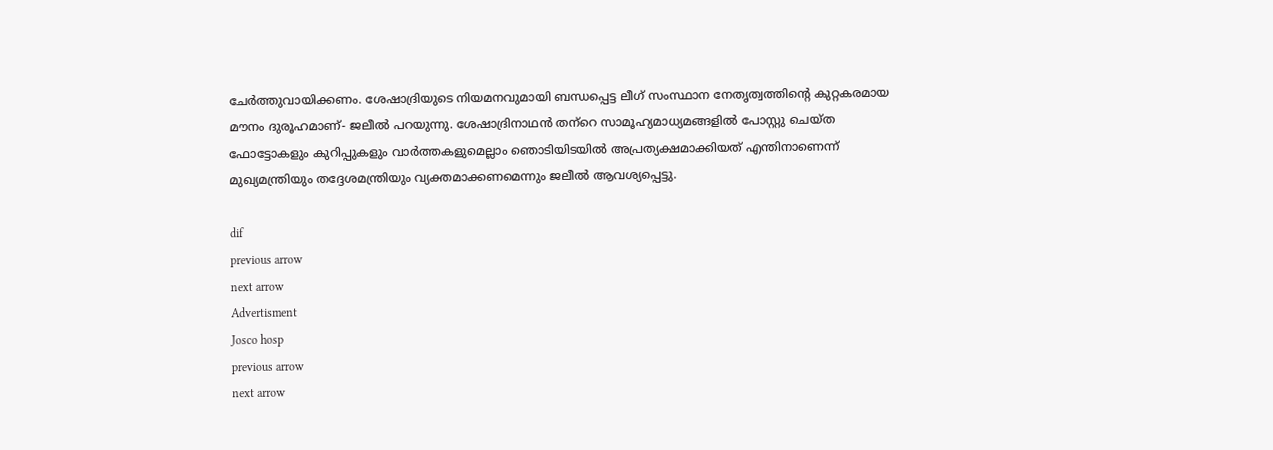ചേർത്തുവായിക്കണം. ശേഷാദ്രിയുടെ നിയമനവുമായി ബന്ധപ്പെട്ട ലീഗ് സംസ്ഥാന നേതൃത്വത്തിന്‍റെ കുറ്റകരമായ മൗനം ദുരൂഹമാണ്- ജലീൽ പറയുന്നു. ശേഷാദ്രിനാഥൻ തന്‌റെ സാമൂഹ്യമാധ്യമങ്ങളിൽ പോസ്റ്റു ചെയ്ത ഫോട്ടോകളും കുറിപ്പുകളും വാർത്തകളുമെല്ലാം ഞൊടിയിടയിൽ അപ്രത്യക്ഷമാക്കിയത് എന്തിനാണെന്ന് മുഖ്യമന്ത്രിയും തദ്ദേശമന്ത്രിയും വ്യക്തമാക്കണമെന്നും ജലീൽ ആവശ്യപ്പെട്ടു.

dif
previous arrow
next arrow
Advertisment
Josco hosp
previous arrow
next arrow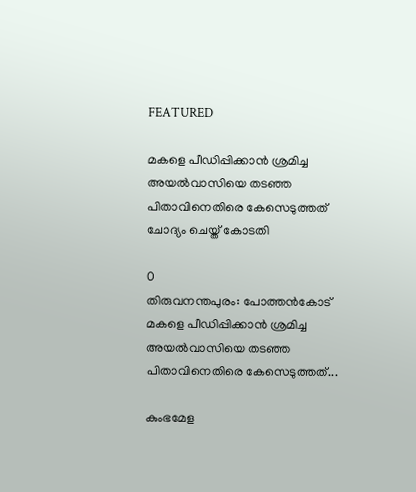FEATURED

മകളെ പീഡിപ്പിക്കാൻ ശ്രമിച്ച അയൽവാസിയെ തടഞ്ഞ പിതാവിനെതിരെ കേസെടുത്തത് ചോദ്യം ചെയ്ത് കോടതി

0
തിരുവനന്തപുരം: പോത്തൻകോട് മകളെ പീഡിപ്പിക്കാൻ ശ്രമിച്ച അയൽവാസിയെ തടഞ്ഞ പിതാവിനെതിരെ കേസെടുത്തത്...

കുംഭമേള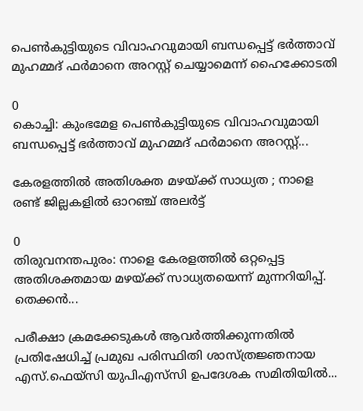പെൺകുട്ടിയുടെ വിവാഹവുമായി ബന്ധപ്പെട്ട് ഭർത്താവ് മുഹമ്മദ് ഫർമാനെ അറസ്റ്റ് ചെയ്യാമെന്ന് ഹൈക്കോടതി

0
കൊച്ചി: കുംഭമേള പെൺകുട്ടിയുടെ വിവാഹവുമായി ബന്ധപ്പെട്ട് ഭർത്താവ് മുഹമ്മദ് ഫർമാനെ അറസ്റ്റ്...

കേരളത്തിൽ അതിശക്ത മഴയ്ക്ക് സാധ്യത ; നാളെ രണ്ട് ജില്ലകളിൽ ഓറഞ്ച് അലർട്ട്

0
തിരുവനന്തപുരം: നാളെ കേരളത്തിൽ ഒറ്റപ്പെട്ട അതിശക്തമായ മഴയ്ക്ക് സാധ്യതയെന്ന് മുന്നറിയിപ്പ്. തെക്കൻ...

പരീക്ഷാ ക്രമക്കേടുകൾ ആവർത്തിക്കുന്നതിൽ പ്രതിഷേധിച്ച് പ്രമുഖ പരിസ്ഥിതി ശാസ്ത്രജ്ഞനായ എസ്.ഫെയ്‌സി യുപിഎസ്‌സി ഉപദേശക സമിതിയിൽ...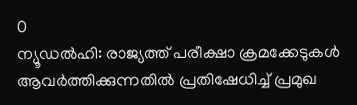0
ന്യൂഡൽഹി: രാജ്യത്ത് പരീക്ഷാ ക്രമക്കേടുകൾ ആവർത്തിക്കുന്നതിൽ പ്രതിഷേധിച്ച് പ്രമുഖ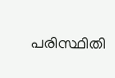പരിസ്ഥിതി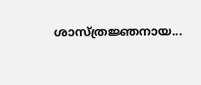ശാസ്ത്രജ്ഞനായ...